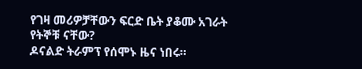የገዛ መሪዎቻቸውን ፍርድ ቤት ያቆሙ አገራት የትኞቹ ናቸው?
ዶናልድ ትራምፕ የሰሞኑ ዜና ነበሩ።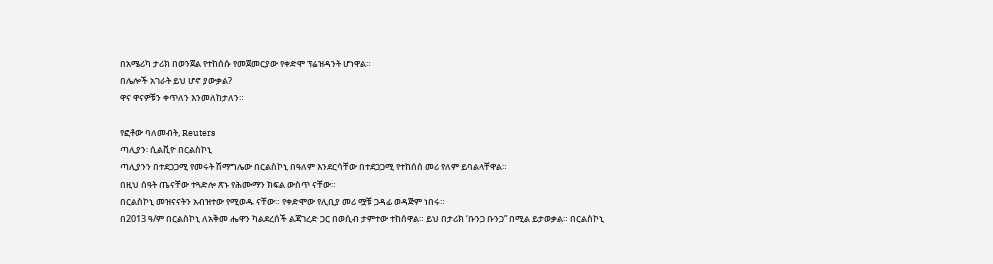በአሜሪካ ታሪክ በወንጀል የተከሰሱ የመጀመርያው የቀድሞ ፕሬዝዳንት ሆነዋል።
በሌሎች አገራት ይህ ሆኖ ያውቃል?
ዋና ዋናዎቹን ቀጥለን እንመለከታለን።

የፎቶው ባለመብት, Reuters
ጣሊያን፡ ሲልቪዮ በርልስኮኒ
ጣሊያንን በተደጋጋሚ የመሩት ሽማግሌው በርልስኮኒ በዓለም እንደርሳቸው በተደጋጋሚ የተከሰሰ መሪ የለም ይባልላቸዋል።
በዚህ ሰዓት ጤናቸው ተጓድሎ ጽኑ የሕሙማን ክፍል ውስጥ ናቸው።
በርልስኮኒ መዝናናትን አብዝተው የሚወዱ ናቸው። የቀድሞው የሊቢያ መሪ ሟቹ ጋዳፊ ወዳጅም ነበሩ።
በ2013 ዓ/ም በርልስኮኒ ለአቅመ ሔዋን ካልደረሰች ልጃገረድ ጋር በወሲብ ታምተው ተከሰዋል። ይህ በታሪክ ‘ቡንጋ ቡንጋ” በሚል ይታወቃል። በርልስኮኒ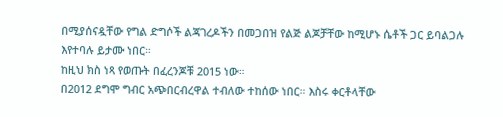በሚያሰናዷቸው የግል ድግሶች ልጃገረዶችን በመጋበዝ የልጅ ልጆቻቸው ከሚሆኑ ሴቶች ጋር ይባልጋሉ እየተባሉ ይታሙ ነበር።
ከዚህ ክስ ነጻ የወጡት በፈረንጆቹ 2015 ነው።
በ2012 ደግሞ ግብር አጭበርብረዋል ተብለው ተከሰው ነበር። እስሩ ቀርቶላቸው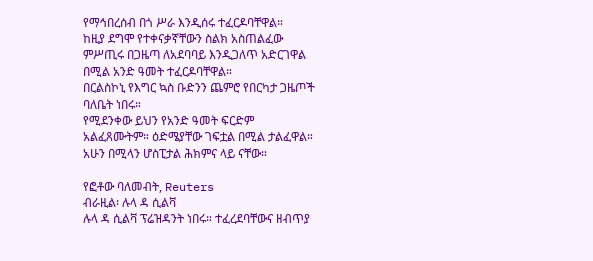የማኅበረሰብ በጎ ሥራ እንዲሰሩ ተፈርዶባቸዋል።
ከዚያ ደግሞ የተቀናቃኛቸውን ስልክ አስጠልፈው ምሥጢሩ በጋዜጣ ለአደባባይ እንዲጋለጥ አድርገዋል በሚል አንድ ዓመት ተፈርዶባቸዋል።
በርልስኮኒ የእግር ኳስ ቡድንን ጨምሮ የበርካታ ጋዜጦች ባለቤት ነበሩ።
የሚደንቀው ይህን የአንድ ዓመት ፍርድም አልፈጸሙትም። ዕድሜያቸው ገፍቷል በሚል ታልፈዋል።
አሁን በሚላን ሆስፒታል ሕክምና ላይ ናቸው።

የፎቶው ባለመብት, Reuters
ብራዚል፡ ሉላ ዳ ሲልቫ
ሉላ ዳ ሲልቫ ፕሬዝዳንት ነበሩ። ተፈረደባቸውና ዘብጥያ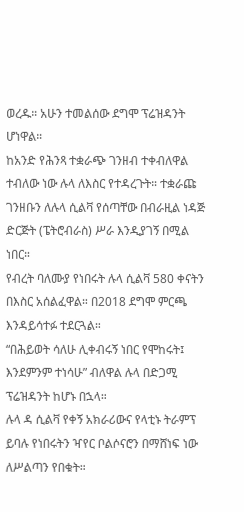ወረዱ። አሁን ተመልሰው ደግሞ ፕሬዝዳንት ሆነዋል።
ከአንድ የሕንጻ ተቋራጭ ገንዘብ ተቀብለዋል ተብለው ነው ሉላ ለእስር የተዳረጉት። ተቋራጩ ገንዘቡን ለሉላ ሲልቫ የሰጣቸው በብራዚል ነዳጅ ድርጅት (ፔትሮብራስ) ሥራ እንዲያገኝ በሚል ነበር።
የብረት ባለሙያ የነበሩት ሉላ ሲልቫ 580 ቀናትን በእስር አሰልፈዋል። በ2018 ደግሞ ምርጫ እንዳይሳተፉ ተደርጓል።
“በሕይወት ሳለሁ ሊቀብሩኝ ነበር የሞከሩት፤ እንደምንም ተነሳሁ” ብለዋል ሉላ በድጋሚ ፕሬዝዳንት ከሆኑ በኋላ።
ሉላ ዳ ሲልቫ የቀኝ አክራሪውና የላቲኑ ትራምፕ ይባሉ የነበሩትን ዣየር ቦልሶናሮን በማሸነፍ ነው ለሥልጣን የበቁት።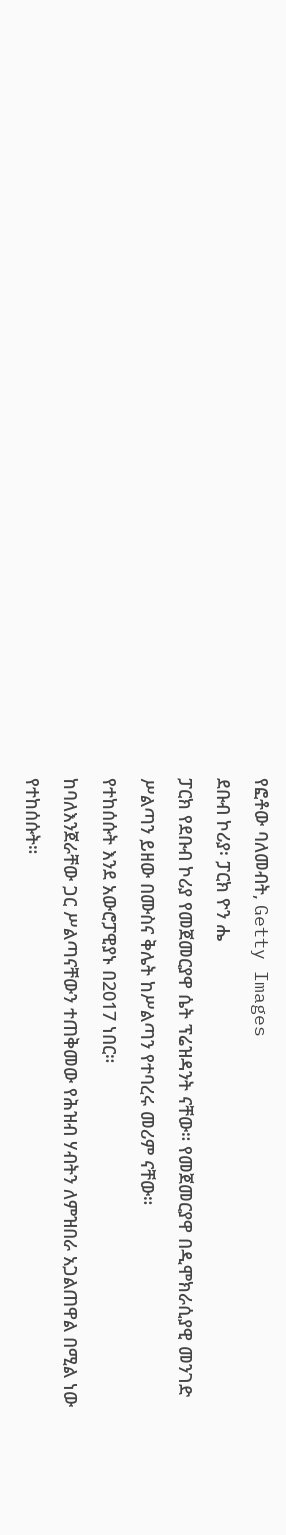የፎቶው ባለመብት, Getty Images
ደቡብ ኮሪያ፡ ፓርክ ዮን ሔ
ፓርክ የደቡብ ኮሪያ የመጀመርያዋ ሴት ፕሬዝዳንት ናቸው። የመጀመርያዋ በዲሞክራሲያዊ መንገድ ሥልጣን ይዘው በሙስና ቅሌት ከሥልጣን የተባረሩ መሪም ናቸው።
የተከሰሱት እንደ አውሮፓዊያኑ በ2017 ነበር።
ከባለእንጀራቸው ጋር ሥልጣናቸውን ተጠቅመው የሕዝብ ሃብትን ለምዝበራ አጋልጠዋል በሚል ነው የተከሰሱት።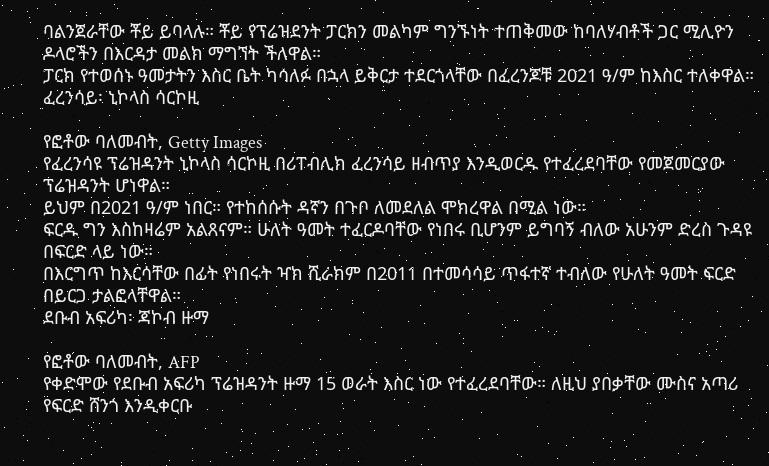ባልንጀራቸው ቾይ ይባላሉ። ቾይ የፕሬዝደንት ፓርክን መልካም ግንኙነት ተጠቅመው ከባለሃብቶች ጋር ሚሊዮን ዶላሮችን በእርዳታ መልክ ማግኘት ችለዋል።
ፓርክ የተወሰኑ ዓመታትን እስር ቤት ካሳለፉ በኋላ ይቅርታ ተደርጎላቸው በፈረንጆቹ 2021 ዓ/ም ከእስር ተለቀዋል።
ፈረንሳይ፡ ኒኮላስ ሳርኮዚ

የፎቶው ባለመብት, Getty Images
የፈረንሳዩ ፕሬዝዳንት ኒኮላስ ሳርኮዚ በሪፐብሊክ ፈረንሳይ ዘብጥያ እንዲወርዱ የተፈረደባቸው የመጀመርያው ፕሬዝዳንት ሆነዋል።
ይህም በ2021 ዓ/ም ነበር። የተከሰሱት ዳኛን በጉቦ ለመደለል ሞክረዋል በሚል ነው።
ፍርዱ ግን እስከዛሬም አልጸናም። ሁለት ዓመት ተፈርዶባቸው የነበሩ ቢሆንም ይግባኝ ብለው አሁንም ድረስ ጉዳዩ በፍርድ ላይ ነው።
በእርግጥ ከእርሳቸው በፊት የነበሩት ዣክ ሺራክም በ2011 በተመሳሳይ ጥፋተኛ ተብለው የሁለት ዓመት ፍርድ በይርጋ ታልፎላቸዋል።
ደቡብ አፍሪካ፡ ጃኮብ ዙማ

የፎቶው ባለመብት, AFP
የቀድሞው የደቡብ አፍሪካ ፕሬዝዳንት ዙማ 15 ወራት እስር ነው የተፈረደባቸው። ለዚህ ያበቃቸው ሙስና አጣሪ የፍርድ ሸንጎ እንዲቀርቡ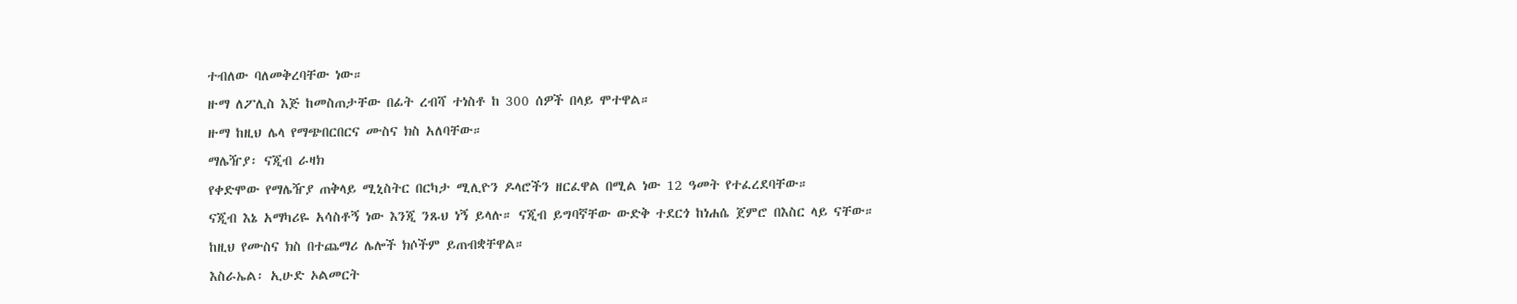ተብለው ባለመቅረባቸው ነው።
ዙማ ለፖሊስ እጅ ከመስጠታቸው በፊት ረብሻ ተነስቶ ከ 300 ሰዎች በላይ ሞተዋል።
ዙማ ከዚህ ሌላ የማጭበርበርና ሙስና ክስ አለባቸው።
ማሌዥያ፡ ናጂብ ራዛክ
የቀድሞው የማሌዥያ ጠቅላይ ሚኒስትር በርካታ ሚሊዮን ዶላሮችን ዘርፈዋል በሚል ነው 12 ዓመት የተፈረደባቸው።
ናጂብ እኔ አማካሪዬ አሳስቶኝ ነው እንጂ ንጹህ ነኝ ይላሉ። ናጂብ ይግባኛቸው ውድቅ ተደርጎ ከነሐሴ ጀምሮ በእስር ላይ ናቸው።
ከዚህ የሙስና ክስ በተጨማሪ ሌሎች ክሶችም ይጠብቋቸዋል።
እስራኤል፡ ኢሁድ ኦልመርት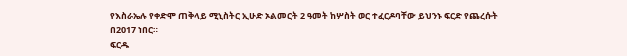የእስራኤሉ የቀድሞ ጠቅላይ ሚኒስትር ኢሁድ ኦልመርት 2 ዓመት ከሦስት ወር ተፈርዶባቸው ይህንኑ ፍርድ የጨረሱት በ2017 ነበር።
ፍርዱ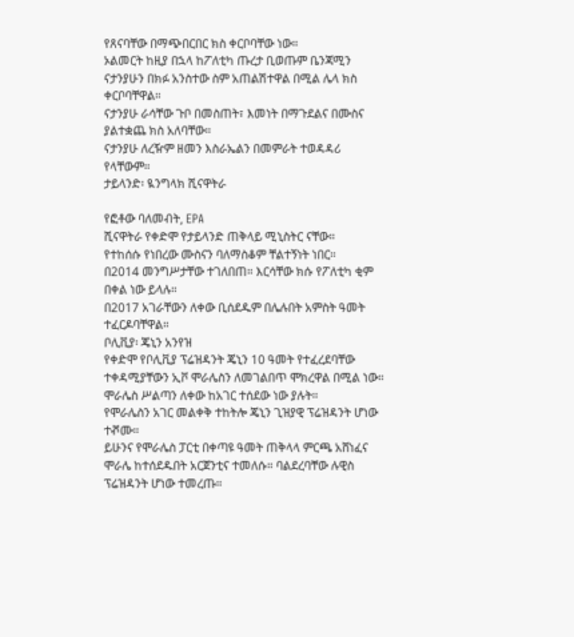የጸናባቸው በማጭበርበር ክስ ቀርቦባቸው ነው።
ኦልመርት ከዚያ በኋላ ከፖለቲካ ጡረታ ቢወጡም ቤንጃሚን ናታንያሁን በክፉ አንስተው ስም አጠልሽተዋል በሚል ሌላ ክስ ቀርቦባቸዋል።
ናታንያሁ ራሳቸው ጉቦ በመስጠት፣ እመነት በማጉደልና በሙስና ያልተቋጨ ክስ አለባቸው።
ናታንያሁ ለረዥም ዘመን እስራኤልን በመምራት ተወዳዳሪ የላቸውም።
ታይላንድ፡ ዪንግላክ ሺናዋትራ

የፎቶው ባለመብት, EPA
ሺናዋትራ የቀድሞ የታይላንድ ጠቅላይ ሚኒስትር ናቸው።
የተከሰሱ የነበረው ሙስናን ባለማስቆም ቸልተኝነት ነበር።
በ2014 መንግሥታቸው ተገለበጠ። እርሳቸው ክሱ የፖለቲካ ቂም በቀል ነው ይላሉ።
በ2017 አገራቸውን ለቀው ቢሰደዱም በሌሉበት አምስት ዓመት ተፈርዶባቸዋል።
ቦሊቪያ፡ ጄኒን አንየዝ
የቀድሞ የቦሊቪያ ፕሬዝዳንት ጄኒን 10 ዓመት የተፈረደባቸው ተቀዳሚያቸውን ኢቮ ሞራሌስን ለመገልበጥ ሞክረዋል በሚል ነው።
ሞራሌስ ሥልጣን ለቀው ከአገር ተሰደው ነው ያሉት።
የሞራሌስን አገር መልቀቅ ተከትሎ ጄኒን ጊዝያዊ ፕሬዝዳንት ሆነው ተⶄሙ።
ይሁንና የሞራሌስ ፓርቲ በቀጣዩ ዓመት ጠቅላላ ምርጫ አሸነፈና ሞራሌ ከተሰደዱበት አርጀንቲና ተመለሱ። ባልደረባቸው ሉዊስ ፕሬዝዳንት ሆነው ተመረጡ።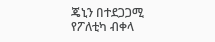ጄኒን በተደጋጋሚ የፖለቲካ ብቀላ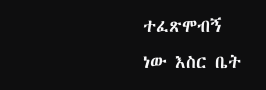ተፈጽሞብኝ ነው እስር ቤት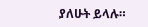ያለሁት ይላሉ።